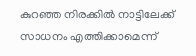കുറഞ്ഞ നിരക്കിൽ നാട്ടിലേക്ക് സാധനം എത്തിക്കാമെന്ന്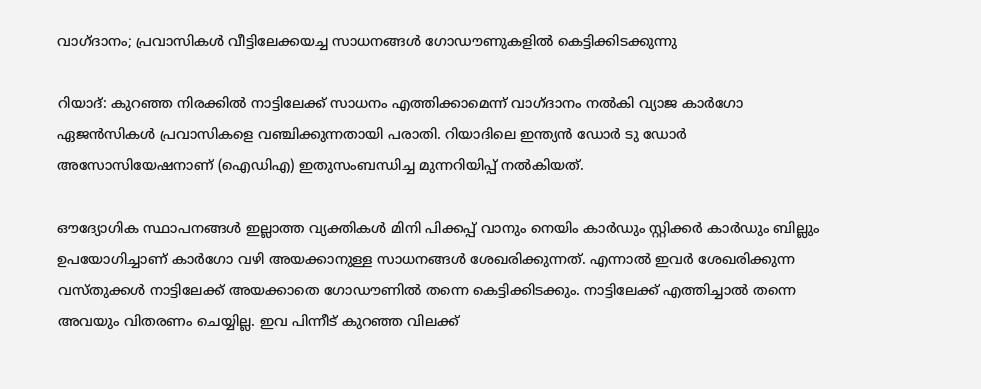വാഗ്ദാനം; പ്രവാസികൾ വീട്ടിലേക്കയച്ച സാധനങ്ങൾ ഗോഡൗണുകളിൽ കെട്ടിക്കിടക്കുന്നു

റിയാദ്: കുറഞ്ഞ നിരക്കിൽ നാട്ടിലേക്ക് സാധനം എത്തിക്കാമെന്ന് വാഗ്ദാനം നൽകി വ്യാജ കാർഗോ ഏജൻസികൾ പ്രവാസികളെ വഞ്ചിക്കുന്നതായി പരാതി. റിയാദിലെ ഇന്ത്യൻ ഡോർ ടു ഡോർ അസോസിയേഷനാണ് (ഐഡിഎ) ഇതുസംബന്ധിച്ച മുന്നറിയിപ്പ് നൽകിയത്.

ഔദ്യോഗിക സ്ഥാപനങ്ങൾ ഇല്ലാത്ത വ്യക്തികൾ മിനി പിക്കപ്പ് വാനും നെയിം കാർഡും സ്റ്റിക്കർ കാർഡും ബില്ലും ഉപയോഗിച്ചാണ് കാർഗോ വഴി അയക്കാനുള്ള സാധനങ്ങൾ ശേഖരിക്കുന്നത്. എന്നാൽ ഇവർ ശേഖരിക്കുന്ന വസ്തുക്കൾ നാട്ടിലേക്ക് അയക്കാതെ ഗോഡൗണിൽ തന്നെ കെട്ടിക്കിടക്കും. നാട്ടിലേക്ക് എത്തിച്ചാൽ തന്നെ അവയും വിതരണം ചെയ്യില്ല. ഇവ പിന്നീട് കുറഞ്ഞ വിലക്ക്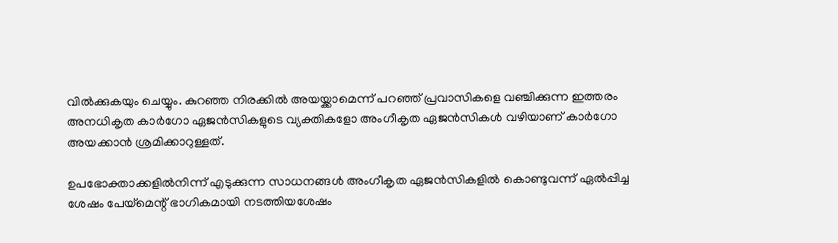വിൽക്കുകയും ചെയ്യും. കുറഞ്ഞ നിരക്കിൽ അയയ്ക്കാമെന്ന് പറഞ്ഞ് പ്രവാസികളെ വഞ്ചിക്കുന്ന ഇത്തരം അനധികൃത കാര്‍ഗോ ഏജൻസികളുടെ വ്യക്തികളോ അംഗീകൃത ഏജൻസികൾ വഴിയാണ് കാർഗോ അയക്കാൻ ശ്രമിക്കാറുള്ളത്.

ഉപഭോക്താക്കളിൽനിന്ന് എടുക്കുന്ന സാധനങ്ങൾ അംഗീകൃത ഏജൻസികളിൽ കൊണ്ടുവന്ന് ഏൽപ്പിച്ച ശേഷം പേയ്മെന്റ് ഭാഗികമായി നടത്തിയശേഷം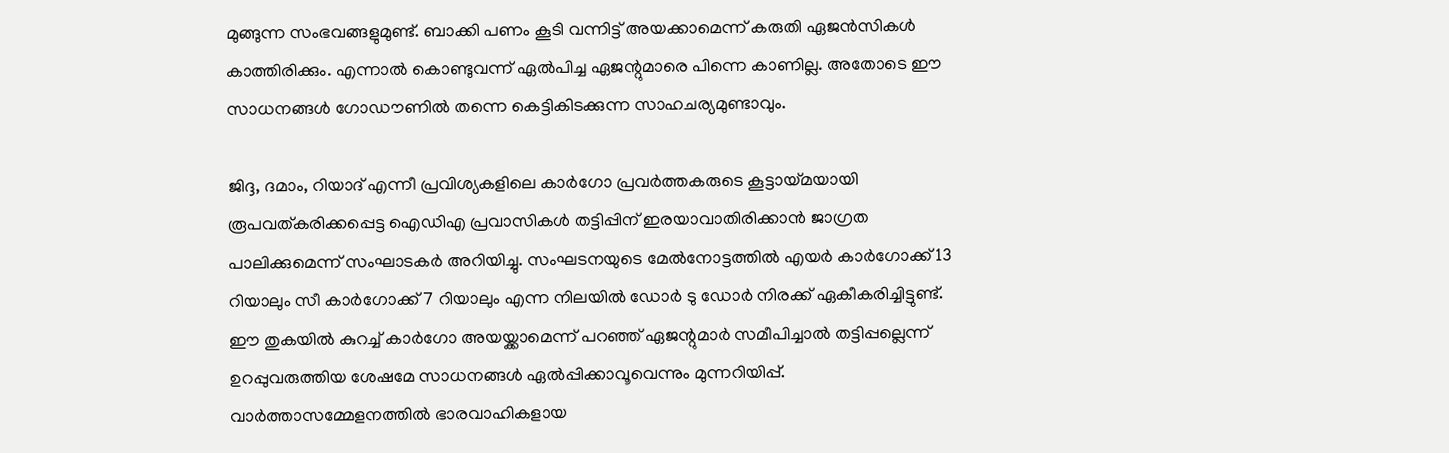മുങ്ങുന്ന സംഭവങ്ങളുമുണ്ട്. ബാക്കി പണം കൂടി വന്നിട്ട് അയക്കാമെന്ന് കരുതി ഏജൻസികൾ കാത്തിരിക്കും. എന്നാൽ കൊണ്ടുവന്ന് ഏൽപിച്ച ഏജന്റുമാരെ പിന്നെ കാണില്ല. അതോടെ ഈ സാധനങ്ങൾ ഗോഡൗണിൽ തന്നെ കെട്ടികിടക്കുന്ന സാഹചര്യമുണ്ടാവും.

ജിദ്ദ, ദമാം, റിയാദ് എന്നീ പ്രവിശ്യകളിലെ കാര്‍ഗോ പ്രവര്‍ത്തകരുടെ കൂട്ടായ്മയായി രൂപവത്കരിക്കപ്പെട്ട ഐഡിഎ പ്രവാസികൾ തട്ടിപ്പിന് ഇരയാവാതിരിക്കാൻ ജാഗ്രത പാലിക്കുമെന്ന് സംഘാടകർ അറിയിച്ചു. സംഘടനയുടെ മേൽനോട്ടത്തിൽ എയർ കാർഗോക്ക് 13 റിയാലും സീ കാർഗോക്ക് 7 റിയാലും എന്ന നിലയിൽ ഡോർ ടു ഡോർ നിരക്ക് ഏകീകരിച്ചിട്ടുണ്ട്. ഈ തുകയിൽ കുറച്ച് കാർഗോ അയയ്ക്കാമെന്ന് പറഞ്ഞ് ഏജന്റുമാർ സമീപിച്ചാൽ തട്ടിപ്പല്ലെന്ന് ഉറപ്പുവരുത്തിയ ശേഷമേ സാധനങ്ങൾ ഏൽപ്പിക്കാവൂവെന്നും മുന്നറിയിപ്പ്. വാര്‍ത്താസമ്മേളനത്തില്‍ ഭാരവാഹികളായ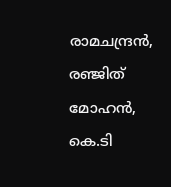രാമചന്ദ്രന്‍, രഞ്ജിത് മോഹന്‍, കെ.ടി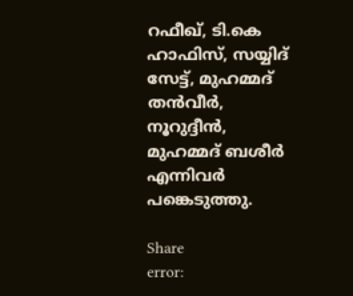റഫീഖ്, ടി.കെ ഹാഫിസ്, സയ്യിദ് സേട്ട്, മുഹമ്മദ് തന്‍വീര്‍, നൂറുദ്ദീന്‍, മുഹമ്മദ് ബശീര്‍ എന്നിവര്‍ പങ്കെടുത്തു.

Share
error: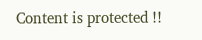Content is protected !!